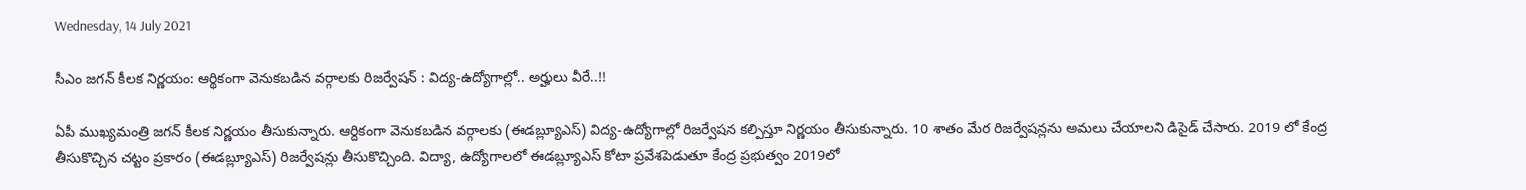Wednesday, 14 July 2021

సీఎం జగన్ కీలక నిర్ణయం: ఆర్థికంగా వెనుకబడిన వర్గాలకు రిజర్వేషన్ : విద్య-ఉద్యోగాల్లో.. అర్హులు వీరే..!!

ఏపీ ముఖ్యమంత్రి జగన్ కీలక నిర్ణయం తీసుకున్నారు. ఆర్దికంగా వెనుకబడిన వర్గాలకు (ఈడబ్ల్యూఎస్‌) విద్య-ఉద్యోగాల్లో రిజర్వేషన కల్పిస్తూ నిర్ణయం తీసుకున్నారు. 10 శాతం మేర రిజర్వేషన్లను అమలు చేయాలని డిసైడ్ చేసారు. 2019 లో కేంద్ర తీసుకొచ్చిన చట్టం ప్రకారం (ఈడబ్ల్యూఎస్‌) రిజర్వేషన్లు తీసుకొచ్చింది. విద్యా, ఉద్యోగాలలో ఈడబ్ల్యూఎస్‌ కోటా ప్రవేశపెడుతూ కేంద్ర ప్రభుత్వం 2019లో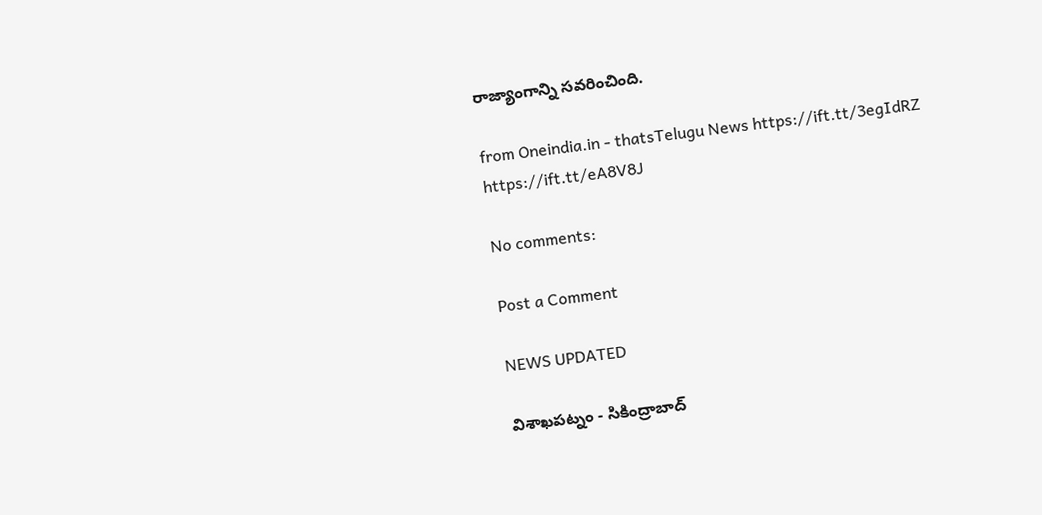రాజ్యాంగాన్ని సవరించింది.

from Oneindia.in - thatsTelugu News https://ift.tt/3egIdRZ
https://ift.tt/eA8V8J

No comments:

Post a Comment

NEWS UPDATED

విశాఖపట్నం - సికింద్రాబాద్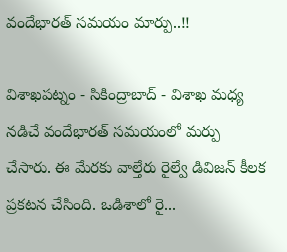వందేభారత్ సమయం మార్పు..!!

విశాఖపట్నం - సికింద్రాబాద్ - విశాఖ మధ్య నడిచే వందేభారత్ సమయంలో మర్పు చేసారు. ఈ మేరకు వాల్తేరు రైల్వే డివిజన్ కీలక ప్రకటన చేసింది. ఒడిశాలో రై...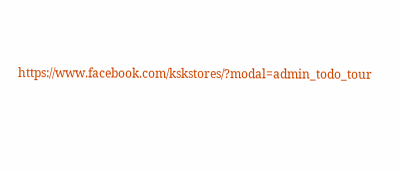https://www.facebook.com/kskstores/?modal=admin_todo_tour